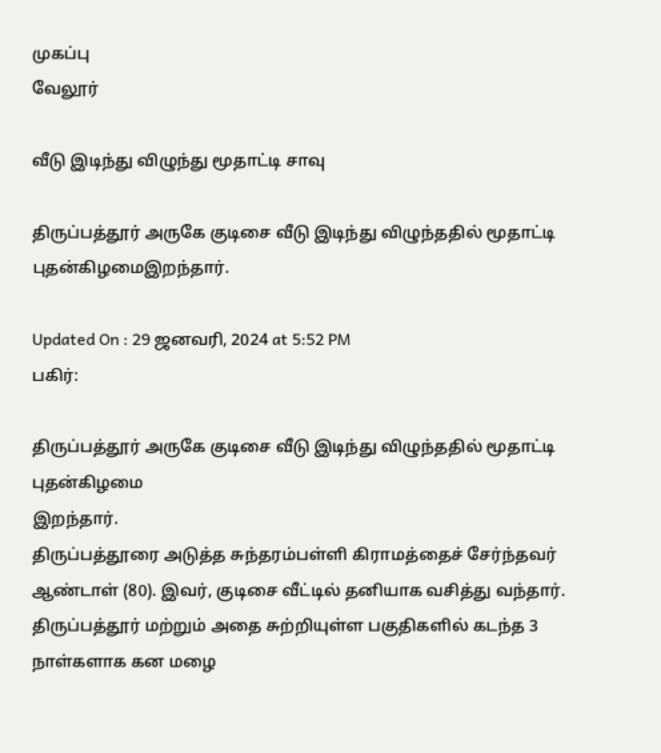முகப்பு
வேலூர்

வீடு இடிந்து விழுந்து மூதாட்டி சாவு

திருப்பத்தூர் அருகே குடிசை வீடு இடிந்து விழுந்ததில் மூதாட்டி புதன்கிழமைஇறந்தார்.

Updated On : 29 ஜனவரி, 2024 at 5:52 PM
பகிர்:

திருப்பத்தூர் அருகே குடிசை வீடு இடிந்து விழுந்ததில் மூதாட்டி புதன்கிழமை
இறந்தார்.
திருப்பத்தூரை அடுத்த சுந்தரம்பள்ளி கிராமத்தைச் சேர்ந்தவர் ஆண்டாள் (80). இவர், குடிசை வீட்டில் தனியாக வசித்து வந்தார். திருப்பத்தூர் மற்றும் அதை சுற்றியுள்ள பகுதிகளில் கடந்த 3 நாள்களாக கன மழை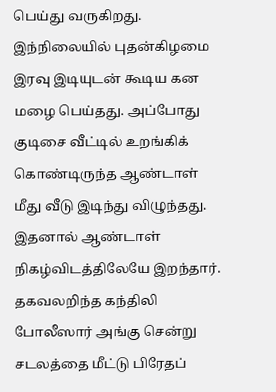பெய்து வருகிறது.
இந்நிலையில் புதன்கிழமை இரவு இடியுடன் கூடிய கன மழை பெய்தது. அப்போது குடிசை வீட்டில் உறங்கிக் கொண்டிருந்த ஆண்டாள் மீது வீடு இடிந்து விழுந்தது. இதனால் ஆண்டாள் நிகழ்விடத்திலேயே இறந்தார்.
தகவலறிந்த கந்திலி போலீஸார் அங்கு சென்று சடலத்தை மீட்டு பிரேதப்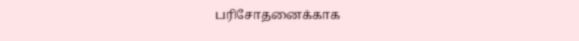பரிசோதனைக்காக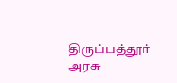திருப்பத்தூர் அரசு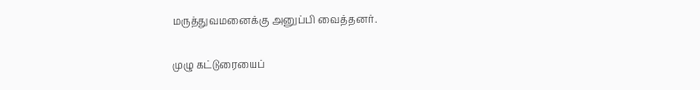மருத்துவமனைக்கு அனுப்பி வைத்தனர்.

முழு கட்டுரையைப்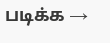படிக்க →